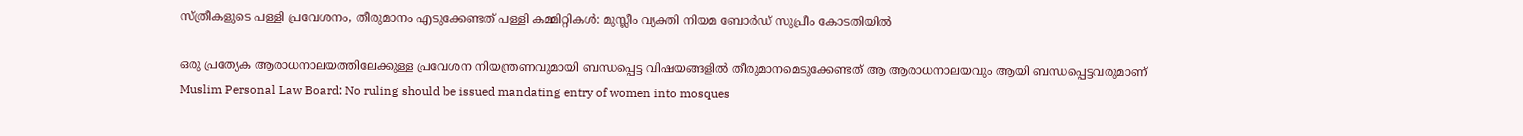സ്ത്രീകളുടെ പള്ളി പ്രവേശനം, തീരുമാനം എടുക്കേണ്ടത് പള്ളി കമ്മിറ്റികള്‍: മുസ്ലീം വ്യക്തി നിയമ ബോര്‍ഡ് സുപ്രീം കോടതിയില്‍

ഒരു പ്രത്യേക ആരാധനാലയത്തിലേക്കുള്ള പ്രവേശന നിയന്ത്രണവുമായി ബന്ധപ്പെട്ട വിഷയങ്ങളില്‍ തീരുമാനമെടുക്കേണ്ടത് ആ ആരാധനാലയവും ആയി ബന്ധപ്പെട്ടവരുമാണ്
Muslim Personal Law Board: No ruling should be issued mandating entry of women into mosques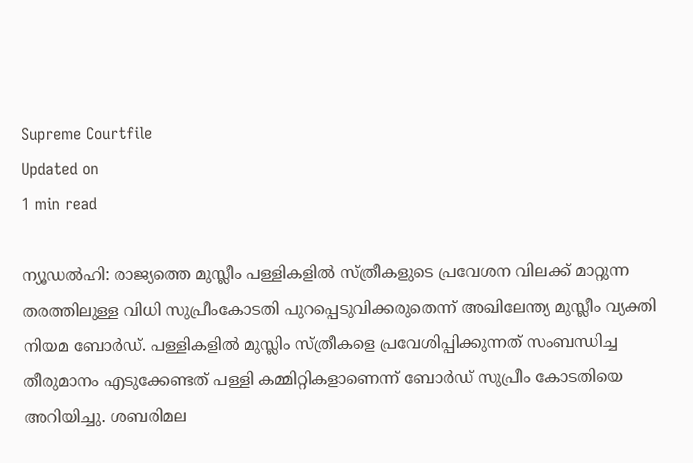Supreme Courtfile
Updated on
1 min read

ന്യൂഡല്‍ഹി: രാജ്യത്തെ മുസ്ലീം പള്ളികളില്‍ സ്ത്രീകളുടെ പ്രവേശന വിലക്ക് മാറ്റുന്ന തരത്തിലുള്ള വിധി സുപ്രീംകോടതി പുറപ്പെടുവിക്കരുതെന്ന് അഖിലേന്ത്യ മുസ്ലീം വ്യക്തി നിയമ ബോര്‍ഡ്. പള്ളികളില്‍ മുസ്ലിം സ്ത്രീകളെ പ്രവേശിപ്പിക്കുന്നത് സംബന്ധിച്ച തീരുമാനം എടുക്കേണ്ടത് പള്ളി കമ്മിറ്റികളാണെന്ന് ബോര്‍ഡ് സുപ്രീം കോടതിയെ അറിയിച്ചു. ശബരിമല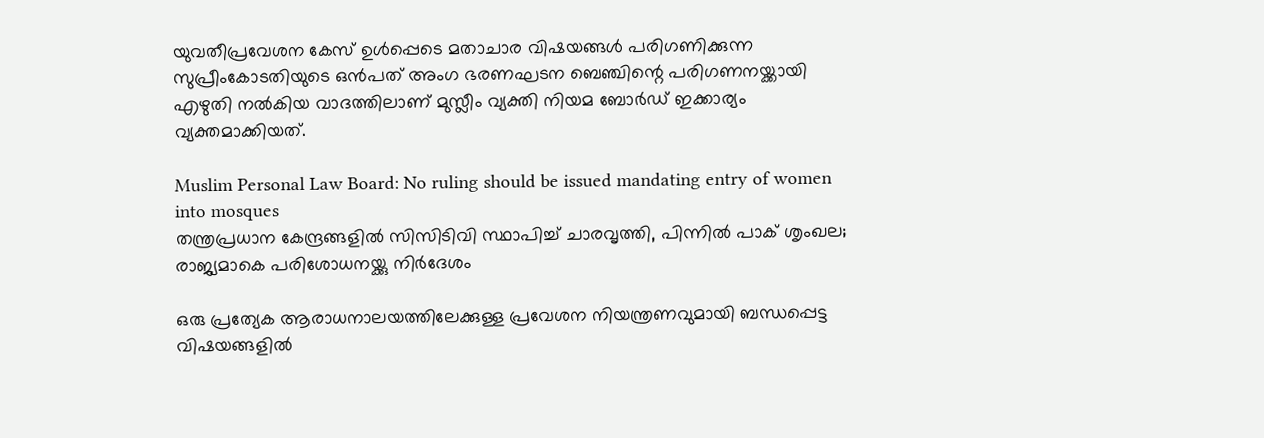യുവതീപ്രവേശന കേസ് ഉള്‍പ്പെടെ മതാചാര വിഷയങ്ങള്‍ പരിഗണിക്കുന്ന സുപ്രീംകോടതിയുടെ ഒന്‍പത് അംഗ ഭരണഘടന ബെഞ്ചിന്റെ പരിഗണനയ്ക്കായി എഴുതി നല്‍കിയ വാദത്തിലാണ് മുസ്ലീം വ്യക്തി നിയമ ബോര്‍ഡ് ഇക്കാര്യം വ്യക്തമാക്കിയത്.

Muslim Personal Law Board: No ruling should be issued mandating entry of women into mosques
തന്ത്രപ്രധാന കേന്ദ്രങ്ങളില്‍ സിസിടിവി സ്ഥാപിച്ച് ചാരവൃത്തി, പിന്നില്‍ പാക് ശൃംഖല; രാജ്യമാകെ പരിശോധനയ്ക്കു നിര്‍ദേശം

ഒരു പ്രത്യേക ആരാധനാലയത്തിലേക്കുള്ള പ്രവേശന നിയന്ത്രണവുമായി ബന്ധപ്പെട്ട വിഷയങ്ങളില്‍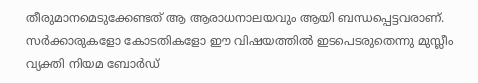തീരുമാനമെടുക്കേണ്ടത് ആ ആരാധനാലയവും ആയി ബന്ധപ്പെട്ടവരാണ്. സര്‍ക്കാരുകളോ കോടതികളോ ഈ വിഷയത്തില്‍ ഇടപെടരുതെന്നു മുസ്ലീം വ്യക്തി നിയമ ബോര്‍ഡ്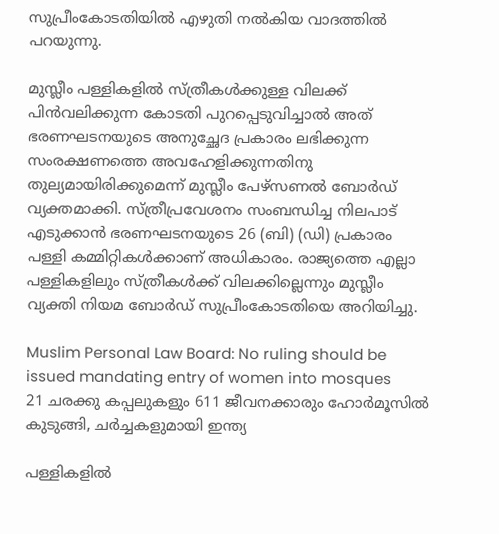സുപ്രീംകോടതിയില്‍ എഴുതി നല്‍കിയ വാദത്തില്‍ പറയുന്നു.

മുസ്ലീം പള്ളികളില്‍ സ്ത്രീകള്‍ക്കുള്ള വിലക്ക് പിന്‍വലിക്കുന്ന കോടതി പുറപ്പെടുവിച്ചാല്‍ അത് ഭരണഘടനയുടെ അനുച്ഛേദ പ്രകാരം ലഭിക്കുന്ന സംരക്ഷണത്തെ അവഹേളിക്കുന്നതിനു തുല്യമായിരിക്കുമെന്ന് മുസ്ലീം പേഴ്സണല്‍ ബോര്‍ഡ് വ്യക്തമാക്കി. സ്ത്രീപ്രവേശനം സംബന്ധിച്ച നിലപാട് എടുക്കാന്‍ ഭരണഘടനയുടെ 26 (ബി) (ഡി) പ്രകാരം പള്ളി കമ്മിറ്റികള്‍ക്കാണ് അധികാരം. രാജ്യത്തെ എല്ലാ പള്ളികളിലും സ്ത്രീകള്‍ക്ക് വിലക്കില്ലെന്നും മുസ്ലീം വ്യക്തി നിയമ ബോര്‍ഡ് സുപ്രീംകോടതിയെ അറിയിച്ചു.

Muslim Personal Law Board: No ruling should be issued mandating entry of women into mosques
21 ചരക്കു കപ്പലുകളും 611 ജീവനക്കാരും ഹോർമൂസിൽ കുടുങ്ങി, ചർച്ചകളുമായി ഇന്ത്യ

പള്ളികളില്‍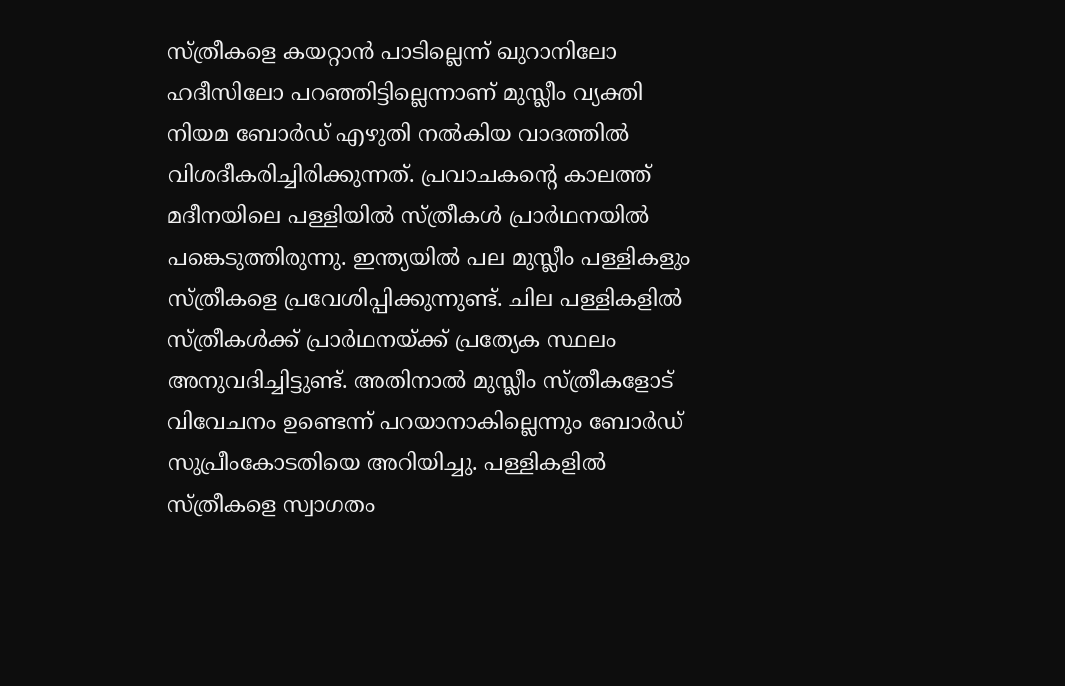സ്ത്രീകളെ കയറ്റാന്‍ പാടില്ലെന്ന് ഖുറാനിലോ ഹദീസിലോ പറഞ്ഞിട്ടില്ലെന്നാണ് മുസ്ലീം വ്യക്തി നിയമ ബോര്‍ഡ് എഴുതി നല്‍കിയ വാദത്തില്‍ വിശദീകരിച്ചിരിക്കുന്നത്. പ്രവാചകന്റെ കാലത്ത് മദീനയിലെ പള്ളിയില്‍ സ്ത്രീകള്‍ പ്രാര്‍ഥനയില്‍ പങ്കെടുത്തിരുന്നു. ഇന്ത്യയില്‍ പല മുസ്ലീം പള്ളികളും സ്ത്രീകളെ പ്രവേശിപ്പിക്കുന്നുണ്ട്. ചില പള്ളികളില്‍ സ്ത്രീകള്‍ക്ക് പ്രാര്‍ഥനയ്ക്ക് പ്രത്യേക സ്ഥലം അനുവദിച്ചിട്ടുണ്ട്. അതിനാല്‍ മുസ്ലീം സ്ത്രീകളോട് വിവേചനം ഉണ്ടെന്ന് പറയാനാകില്ലെന്നും ബോര്‍ഡ് സുപ്രീംകോടതിയെ അറിയിച്ചു. പള്ളികളില്‍ സ്ത്രീകളെ സ്വാഗതം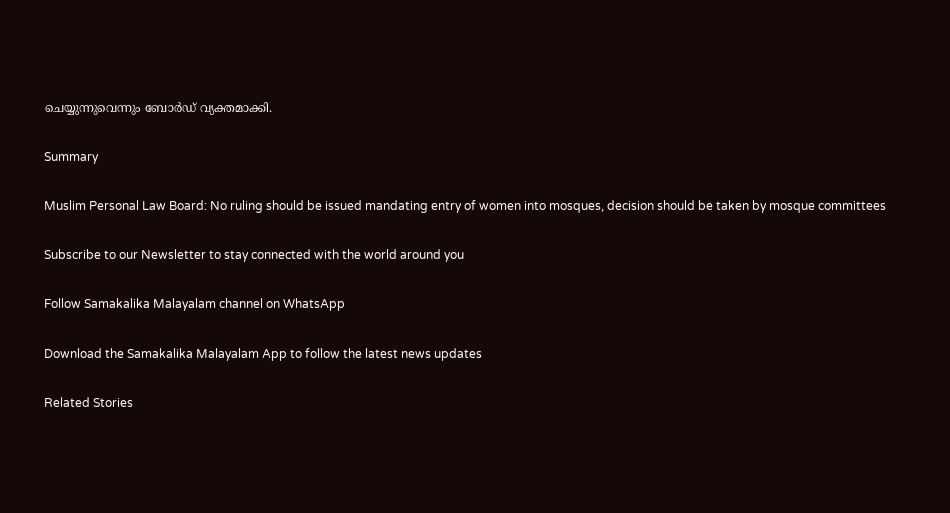ചെയ്യുന്നുവെന്നും ബോര്‍ഡ് വ്യക്തമാക്കി.

Summary

Muslim Personal Law Board: No ruling should be issued mandating entry of women into mosques, decision should be taken by mosque committees

Subscribe to our Newsletter to stay connected with the world around you

Follow Samakalika Malayalam channel on WhatsApp

Download the Samakalika Malayalam App to follow the latest news updates

Related Stories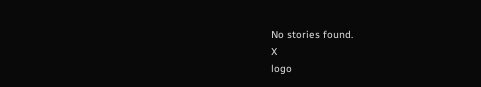No stories found.
X
logo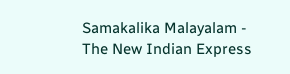Samakalika Malayalam - The New Indian Express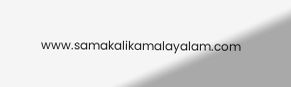www.samakalikamalayalam.com